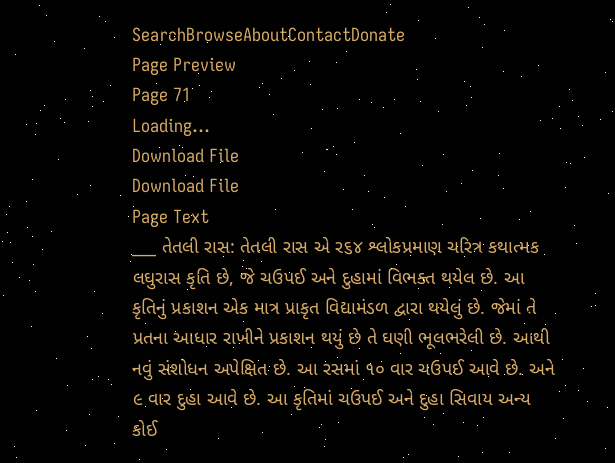SearchBrowseAboutContactDonate
Page Preview
Page 71
Loading...
Download File
Download File
Page Text
___ તેતલી રાસ: તેતલી રાસ એ ર૬૪ શ્લોકપ્રમાણ ચરિત્ર કથાત્મક લઘુરાસ કૃતિ છે, જે ચઉપઈ અને દુહામાં વિભક્ત થયેલ છે. આ કૃતિનું પ્રકાશન એક માત્ર પ્રાકૃત વિદ્યામંડળ દ્વારા થયેલું છે. જેમાં તે પ્રતના આધાર રાખીને પ્રકાશન થયું છે તે ઘણી ભૂલભરેલી છે. આથી નવું સંશોધન અપેક્ષિત છે. આ રસમાં ૧૦ વાર ચઉપઈ આવે છે. અને ૯ વાર દુહા આવે છે. આ કૃતિમાં ચઉપઈ અને દુહા સિવાય અન્ય કોઈ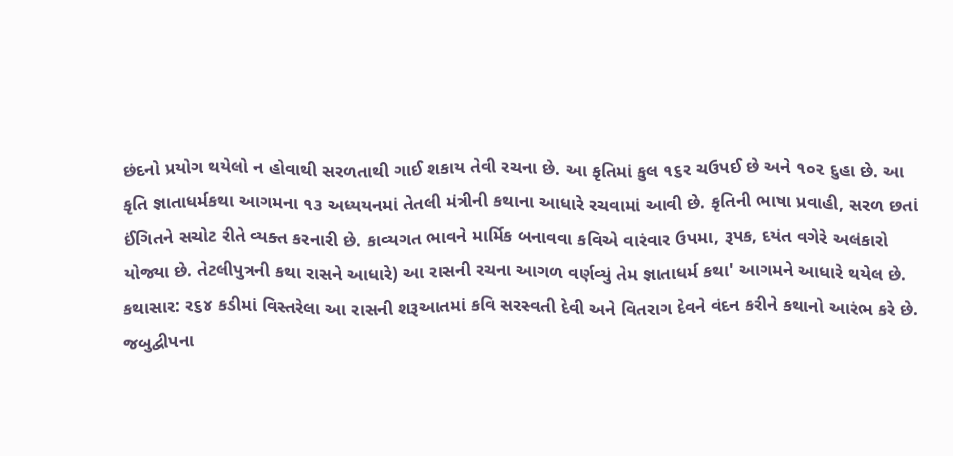છંદનો પ્રયોગ થયેલો ન હોવાથી સરળતાથી ગાઈ શકાય તેવી રચના છે. આ કૃતિમાં કુલ ૧૬ર ચઉપઈ છે અને ૧૦૨ દુહા છે. આ કૃતિ જ્ઞાતાધર્મકથા આગમના ૧૩ અધ્યયનમાં તેતલી મંત્રીની કથાના આધારે રચવામાં આવી છે. કૃતિની ભાષા પ્રવાહી, સરળ છતાં ઈંગિતને સચોટ રીતે વ્યક્ત કરનારી છે. કાવ્યગત ભાવને માર્મિક બનાવવા કવિએ વારંવાર ઉપમા, રૂપક, દયંત વગેરે અલંકારો યોજ્યા છે. તેટલીપુત્રની કથા રાસને આધારે) આ રાસની રચના આગળ વર્ણવ્યું તેમ જ્ઞાતાધર્મ કથા' આગમને આધારે થયેલ છે. કથાસાર: ર૬૪ કડીમાં વિસ્તરેલા આ રાસની શરૂઆતમાં કવિ સરસ્વતી દેવી અને વિતરાગ દેવને વંદન કરીને કથાનો આરંભ કરે છે. જબુદ્વીપના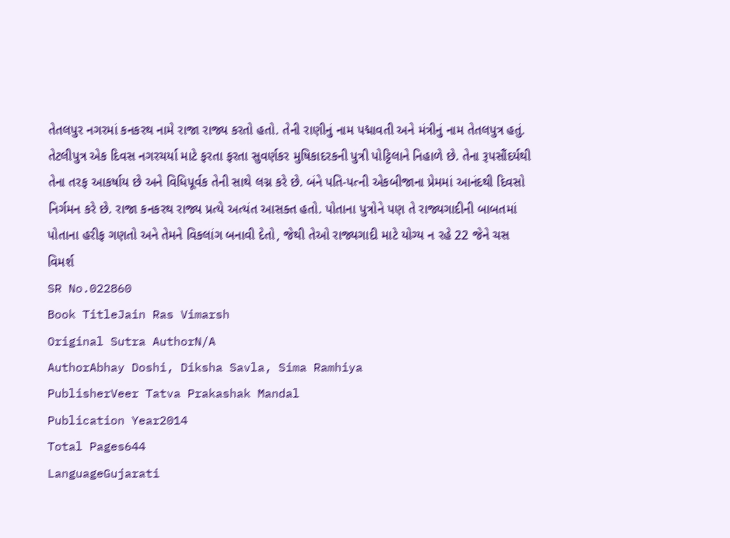તેતલપુર નગરમાં કનકરથ નામે રાજા રાજ્ય કરતો હતો. તેની રાણીનું નામ પદ્માવતી અને મંત્રીનું નામ તેતલપુત્ર હતું. તેટલીપુત્ર એક દિવસ નગરચર્યા માટે ફરતા ફરતા સુવર્ણકર મુષિકાદરકની પુત્રી પોટ્ટિલાને નિહાળે છે. તેના રૂપસૌંદર્યથી તેના તરફ આકર્ષાય છે અને વિધિપૂર્વક તેની સાથે લગ્ન કરે છે. બંને પતિ-પત્ની એકબીજાના પ્રેમમાં આનંદથી દિવસો નિર્ગમન કરે છે. રાજા કનકરથ રાજ્ય પ્રત્યે અત્યંત આસક્ત હતો. પોતાના પુત્રોને પણ તે રાજ્યગાદીની બાબતમાં પોતાના હરીફ ગણતો અને તેમને વિકલાંગ બનાવી દેતો, જેથી તેઓ રાજ્યગાદી માટે યોગ્ય ન રહે 22 જેને ચસ વિમર્શ
SR No.022860
Book TitleJain Ras Vimarsh
Original Sutra AuthorN/A
AuthorAbhay Doshi, Diksha Savla, Sima Ramhiya
PublisherVeer Tatva Prakashak Mandal
Publication Year2014
Total Pages644
LanguageGujarati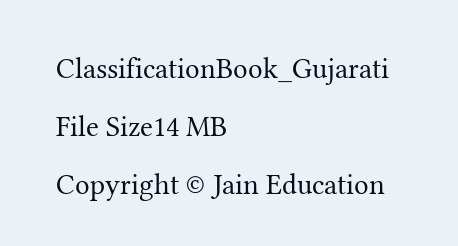ClassificationBook_Gujarati
File Size14 MB
Copyright © Jain Education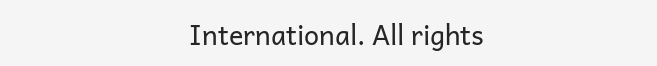International. All rights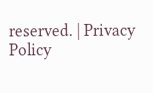reserved. | Privacy Policy